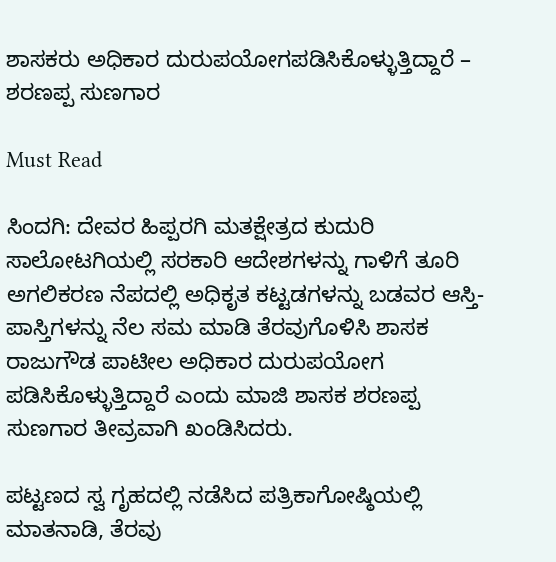ಶಾಸಕರು ಅಧಿಕಾರ ದುರುಪಯೋಗಪಡಿಸಿಕೊಳ್ಳುತ್ತಿದ್ದಾರೆ – ಶರಣಪ್ಪ ಸುಣಗಾರ

Must Read

ಸಿಂದಗಿ: ದೇವರ ಹಿಪ್ಪರಗಿ ಮತಕ್ಷೇತ್ರದ ಕುದುರಿ ಸಾಲೋಟಗಿಯಲ್ಲಿ ಸರಕಾರಿ ಆದೇಶಗಳನ್ನು ಗಾಳಿಗೆ ತೂರಿ ಅಗಲಿಕರಣ ನೆಪದಲ್ಲಿ ಅಧಿಕೃತ ಕಟ್ಟಡಗಳನ್ನು ಬಡವರ ಆಸ್ತಿ-ಪಾಸ್ತಿಗಳನ್ನು ನೆಲ ಸಮ ಮಾಡಿ ತೆರವುಗೊಳಿಸಿ ಶಾಸಕ ರಾಜುಗೌಡ ಪಾಟೀಲ ಅಧಿಕಾರ ದುರುಪಯೋಗ ಪಡಿಸಿಕೊಳ್ಳುತ್ತಿದ್ದಾರೆ ಎಂದು ಮಾಜಿ ಶಾಸಕ ಶರಣಪ್ಪ ಸುಣಗಾರ ತೀವ್ರವಾಗಿ ಖಂಡಿಸಿದರು.

ಪಟ್ಟಣದ ಸ್ವ ಗೃಹದಲ್ಲಿ ನಡೆಸಿದ ಪತ್ರಿಕಾಗೋಷ್ಠಿಯಲ್ಲಿ ಮಾತನಾಡಿ, ತೆರವು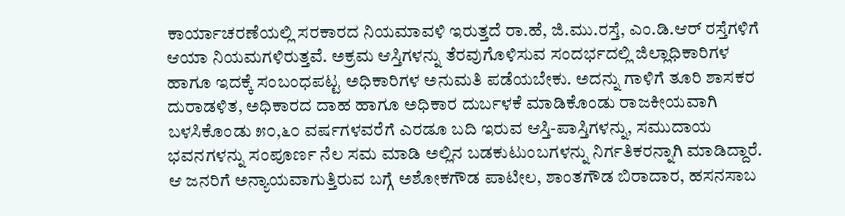ಕಾರ್ಯಾಚರಣೆಯಲ್ಲಿ ಸರಕಾರದ ನಿಯಮಾವಳಿ ಇರುತ್ತದೆ ರಾ.ಹೆ, ಜಿ.ಮು.ರಸ್ತೆ, ಎಂ.ಡಿ.ಆರ್ ರಸ್ತೆಗಳಿಗೆ ಆಯಾ ನಿಯಮಗಳಿರುತ್ತವೆ. ಅಕ್ರಮ ಆಸ್ತಿಗಳನ್ನು ತೆರವುಗೊಳಿಸುವ ಸಂದರ್ಭದಲ್ಲಿ ಜಿಲ್ಲಾಧಿಕಾರಿಗಳ ಹಾಗೂ ಇದಕ್ಕೆ ಸಂಬಂಧಪಟ್ಟ ಅಧಿಕಾರಿಗಳ ಅನುಮತಿ ಪಡೆಯಬೇಕು. ಅದನ್ನು ಗಾಳಿಗೆ ತೂರಿ ಶಾಸಕರ ದುರಾಡಳಿತ, ಅಧಿಕಾರದ ದಾಹ ಹಾಗೂ ಅಧಿಕಾರ ದುರ್ಬಳಕೆ ಮಾಡಿಕೊಂಡು ರಾಜಕೀಯವಾಗಿ ಬಳಸಿಕೊಂಡು ೫೦,೬೦ ವರ್ಷಗಳವರೆಗೆ ಎರಡೂ ಬದಿ ಇರುವ ಆಸ್ತಿ-ಪಾಸ್ತಿಗಳನ್ನು, ಸಮುದಾಯ ಭವನಗಳನ್ನು ಸಂಪೂರ್ಣ ನೆಲ ಸಮ ಮಾಡಿ ಅಲ್ಲಿನ ಬಡಕುಟುಂಬಗಳನ್ನು ನಿರ್ಗತಿಕರನ್ನಾಗಿ ಮಾಡಿದ್ದಾರೆ. ಆ ಜನರಿಗೆ ಅನ್ಯಾಯವಾಗುತ್ತಿರುವ ಬಗ್ಗೆ ಅಶೋಕಗೌಡ ಪಾಟೀಲ, ಶಾಂತಗೌಡ ಬಿರಾದಾರ, ಹಸನಸಾಬ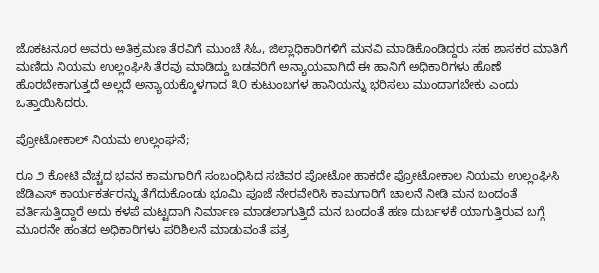ಜೊಕಟನೂರ ಅವರು ಅತಿಕ್ರಮಣ ತೆರವಿಗೆ ಮುಂಚೆ ಸಿಓ, ಜಿಲ್ಲಾಧಿಕಾರಿಗಳಿಗೆ ಮನವಿ ಮಾಡಿಕೊಂಡಿದ್ದರು ಸಹ ಶಾಸಕರ ಮಾತಿಗೆ ಮಣಿದು ನಿಯಮ ಉಲ್ಲಂಘಿಸಿ ತೆರವು ಮಾಡಿದ್ದು ಬಡವರಿಗೆ ಅನ್ಯಾಯವಾಗಿದೆ ಈ ಹಾನಿಗೆ ಅಧಿಕಾರಿಗಳು ಹೊಣೆ ಹೊರಬೇಕಾಗುತ್ತದೆ ಅಲ್ಲದೆ ಅನ್ಯಾಯಕ್ಕೊಳಗಾದ ೩೦ ಕುಟುಂಬಗಳ ಹಾನಿಯನ್ನು ಭರಿಸಲು ಮುಂದಾಗಬೇಕು ಎಂದು ಒತ್ತಾಯಿಸಿದರು.

ಪ್ರೋಟೋಕಾಲ್ ನಿಯಮ ಉಲ್ಲಂಘನೆ;

ರೂ ೨ ಕೋಟಿ ವೆಚ್ಚದ ಭವನ ಕಾಮಗಾರಿಗೆ ಸಂಬಂಧಿಸಿದ ಸಚಿವರ ಪೋಟೋ ಹಾಕದೇ ಪ್ರೋಟೋಕಾಲ ನಿಯಮ ಉಲ್ಲಂಘಿಸಿ ಜೆಡಿಎಸ್ ಕಾರ್ಯಕರ್ತರನ್ನು ತೆಗೆದುಕೊಂಡು ಭೂಮಿ ಪೂಜೆ ನೇರವೇರಿಸಿ ಕಾಮಗಾರಿಗೆ ಚಾಲನೆ ನೀಡಿ ಮನ ಬಂದಂತೆ ವರ್ತಿಸುತ್ತಿದ್ದಾರೆ ಅದು ಕಳಪೆ ಮಟ್ಟದಾಗಿ ನಿರ್ಮಾಣ ಮಾಡಲಾಗುತ್ತಿದೆ ಮನ ಬಂದಂತೆ ಹಣ ದುರ್ಬಳಕೆ ಯಾಗುತ್ತಿರುವ ಬಗ್ಗೆ ಮೂರನೇ ಹಂತದ ಅಧಿಕಾರಿಗಳು ಪರಿಶಿಲನೆ ಮಾಡುವಂತೆ ಪತ್ರ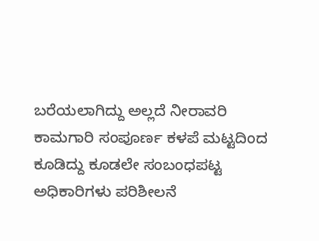ಬರೆಯಲಾಗಿದ್ದು ಅಲ್ಲದೆ ನೀರಾವರಿ ಕಾಮಗಾರಿ ಸಂಪೂರ್ಣ ಕಳಪೆ ಮಟ್ಟದಿಂದ ಕೂಡಿದ್ದು ಕೂಡಲೇ ಸಂಬಂಧಪಟ್ಟ ಅಧಿಕಾರಿಗಳು ಪರಿಶೀಲನೆ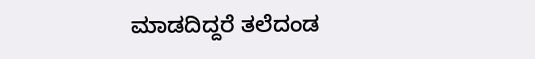ಮಾಡದಿದ್ದರೆ ತಲೆದಂಡ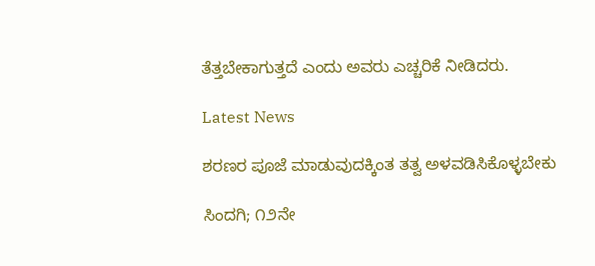ತೆತ್ತಬೇಕಾಗುತ್ತದೆ ಎಂದು ಅವರು ಎಚ್ಚರಿಕೆ ನೀಡಿದರು.

Latest News

ಶರಣರ ಪೂಜೆ ಮಾಡುವುದಕ್ಕಿಂತ ತತ್ವ ಅಳವಡಿಸಿಕೊಳ್ಳಬೇಕು

ಸಿಂದಗಿ; ೧೨ನೇ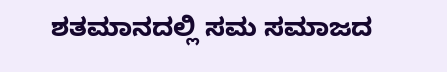ಶತಮಾನದಲ್ಲಿ ಸಮ ಸಮಾಜದ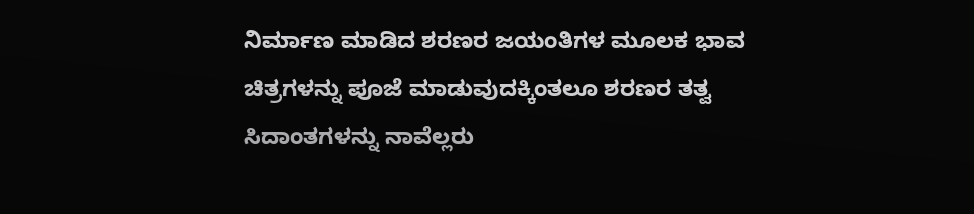ನಿರ್ಮಾಣ ಮಾಡಿದ ಶರಣರ ಜಯಂತಿಗಳ ಮೂಲಕ ಭಾವ ಚಿತ್ರಗಳನ್ನು ಪೂಜೆ ಮಾಡುವುದಕ್ಕಿಂತಲೂ ಶರಣರ ತತ್ವ ಸಿದಾಂತಗಳನ್ನು ನಾವೆಲ್ಲರು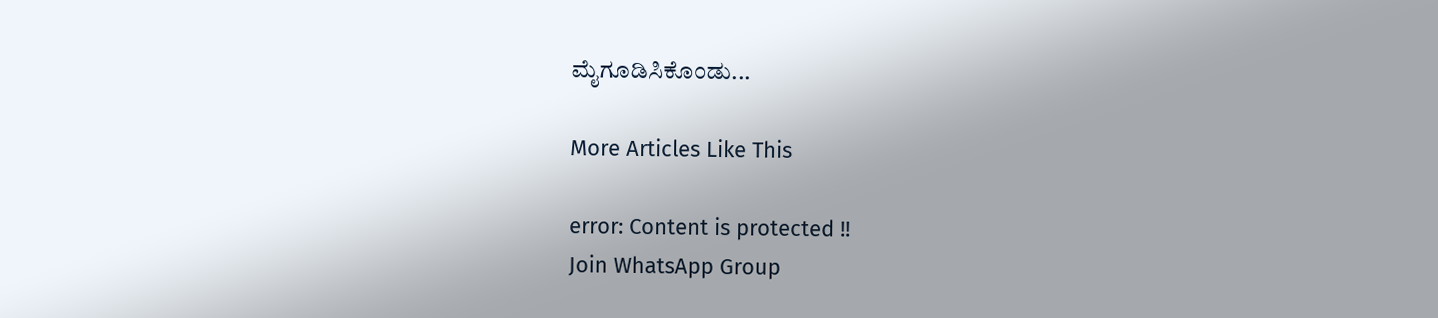ಮೈಗೂಡಿಸಿಕೊಂಡು...

More Articles Like This

error: Content is protected !!
Join WhatsApp Group